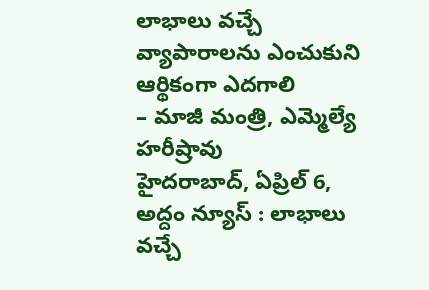లాభాలు వచ్చే వ్యాపారాలను ఎంచుకుని ఆర్థికంగా ఎదగాలి
– మాజీ మంత్రి, ఎమ్మెల్యే హరీష్రావు
హైదరాబాద్, ఏప్రిల్ 6, అద్దం న్యూస్ : లాభాలు వచ్చే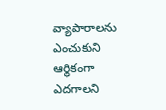వ్యాపారాలను ఎంచుకుని ఆర్థికంగా ఎదగాలని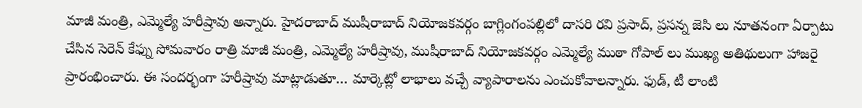మాజీ మంత్రి, ఎమ్మెల్యే హరీష్రావు అన్నారు. హైదరాబాద్ ముషీరాబాద్ నియోజకవర్గం బాగ్లింగంపల్లిలో దాసరి రవి ప్రసాద్, ప్రసన్న జెసి లు నూతనంగా ఏర్పాటు చేసిన సెరెన్ కేఫ్ను సోమవారం రాత్రి మాజీ మంత్రి, ఎమ్మెల్యే హరీష్రావు, ముషీరాబాద్ నియోజకవర్గం ఎమ్మెల్యే ముఠా గోపాల్ లు ముఖ్య అతిథులుగా హాజరై ప్రారంభించారు. ఈ సందర్భంగా హరీష్రావు మాట్లాడుతూ… మార్కెట్లో లాభాలు వచ్చే వ్యాపారాలను ఎంచుకోవాలన్నారు. ఫుడ్, టీ లాంటి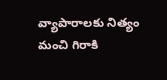వ్యాపారాలకు నిత్యం మంచి గిరాకి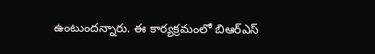ఉంటుందన్నారు. ఈ కార్యక్రమంలో బిఆర్ఎస్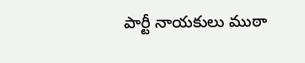పార్టీ నాయకులు ముఠా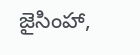జైసింహా,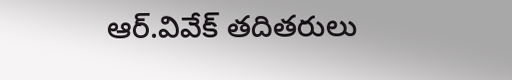ఆర్.వివేక్ తదితరులు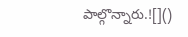పాల్గొన్నారు.![]()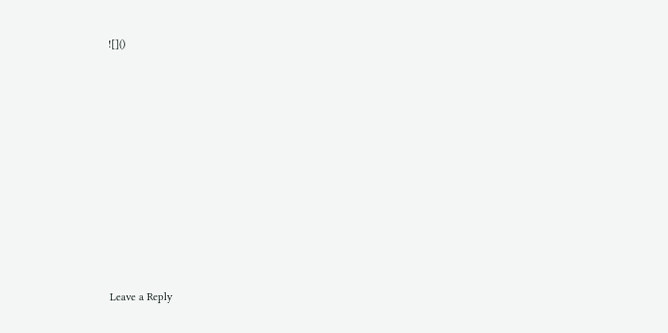![]()












Leave a Reply